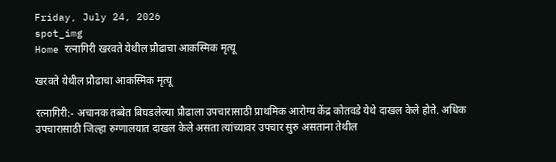Friday, July 24, 2026
spot_img
Home रत्नागिरी खरवते येथील प्रौढाचा आकस्मिक मृत्यू

खरवते येथील प्रौढाचा आकस्मिक मृत्यू

रत्नागिरी:- अचानक तब्बेत बिघडलेल्या प्रौढाला उपचारासाठी प्राथमिक आरोग्य केंद्र कोतवडे येथे दाखल केले होते. अधिक उपचारासाठी जिल्हा रुग्णालयात दाखल केले असता त्यांच्यावर उपचार सुरु असताना तेथील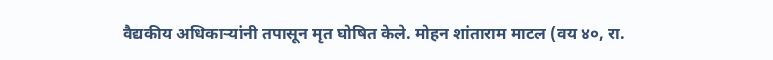वैद्यकीय अधिकाऱ्यांनी तपासून मृत घोषित केले. मोहन शांताराम माटल (वय ४०, रा.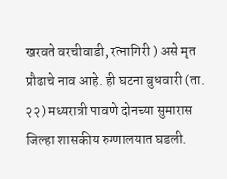खरवते वरचीवाडी, रत्नागिरी ) असे मृत प्रौढाचे नाव आहे. ही घटना बुधवारी (ता. २२) मध्यरात्री पावणे दोनच्या सुमारास जिल्हा शासकीय रुग्णालयात घडली.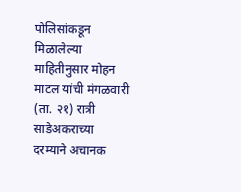पोलिसांकडून मिळालेल्या माहितीनुसार मोहन माटल यांची मंगळवारी (ता. २१) रात्री साडेअकराच्या दरम्याने अचानक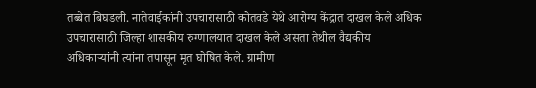तब्बेत बिघडली. नातेवाईकांनी उपचारासाठी कोतवडे येथे आरोग्य केंद्रात दाखल केले अधिक उपचारासाठी जिल्हा शासकीय रुग्णालयात दाखल केले असता तेथील वैद्यकीय अधिकाऱ्यांनी त्यांना तपासून मृत घोषित केले. ग्रामीण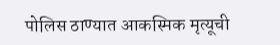पोलिस ठाण्यात आकस्मिक मृत्यूची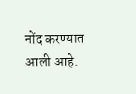नोंद करण्यात आली आहे.